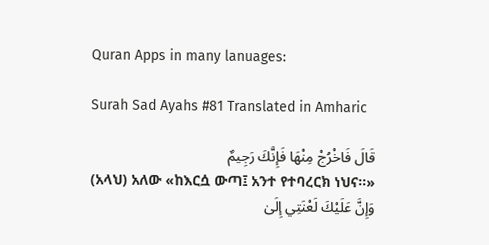Quran Apps in many lanuages:

Surah Sad Ayahs #81 Translated in Amharic

قَالَ فَاخْرُجْ مِنْهَا فَإِنَّكَ رَجِيمٌ
(አላህ) አለው «ከእርሷ ውጣ፤ አንተ የተባረርክ ነህና፡፡»
وَإِنَّ عَلَيْكَ لَعْنَتِي إِلَىٰ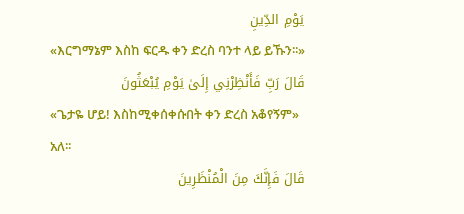يَوْمِ الدِّينِ
«እርግማኔም እስከ ፍርዱ ቀን ድረስ ባንተ ላይ ይኹን፡፡»
قَالَ رَبِّ فَأَنْظِرْنِي إِلَىٰ يَوْمِ يُبْعَثُونَ
«ጌታዬ ሆይ! እስከሚቀሰቀሱበት ቀን ድረስ አቆየኝም» አለ፡፡
قَالَ فَإِنَّكَ مِنَ الْمُنْظَرِينَ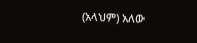(አላህም) አለው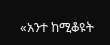«አንተ ከሚቆዩት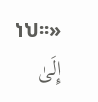ነህ፡፡»
إِلَىٰ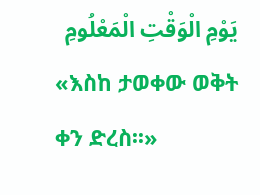يَوْمِ الْوَقْتِ الْمَعْلُومِ
«እስከ ታወቀው ወቅት ቀን ድረስ፡፡»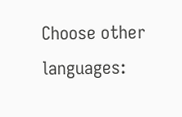Choose other languages: